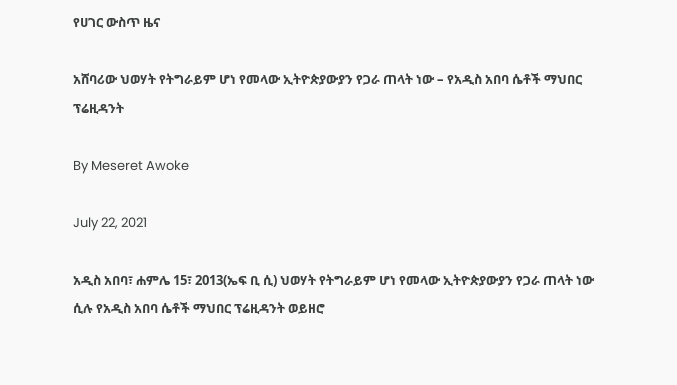የሀገር ውስጥ ዜና

አሸባሪው ህወሃት የትግራይም ሆነ የመላው ኢትዮጵያውያን የጋራ ጠላት ነው – የአዲስ አበባ ሴቶች ማህበር ፕሬዚዳንት

By Meseret Awoke

July 22, 2021

አዲስ አበባ፣ ሐምሌ 15፣ 2013(ኤፍ ቢ ሲ) ህወሃት የትግራይም ሆነ የመላው ኢትዮጵያውያን የጋራ ጠላት ነው ሲሉ የአዲስ አበባ ሴቶች ማህበር ፕሬዚዳንት ወይዘሮ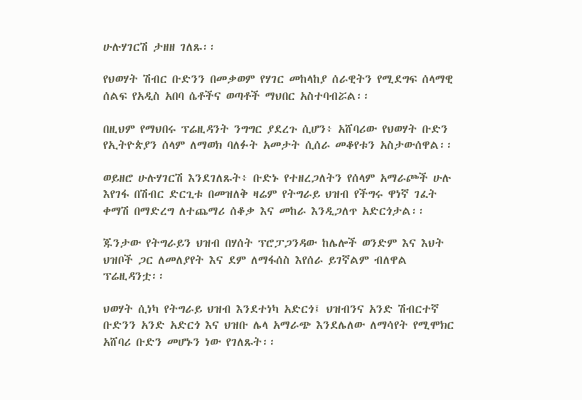ሁሉሃገርሽ ታዘዘ ገለጹ፡፡

የህወሃት ሽብር ቡድንን በመቃወም የሃገር መከላከያ ሰራዊትን የሚደግፍ ሰላማዊ ሰልፍ የአዲስ አበባ ሴቶችና ወጣቶች ማህበር አስተባብሯል፡፡

በዚህም የማህበሩ ፕሬዚዳንት ንግግር ያደረጉ ሲሆን፥ አሸባሪው የህወሃት ቡድን የኢትዮጵያን ሰላም ለማወክ ባለፉት አመታት ሲሰራ መቆየቱን አስታውሰዋል፡፡

ወይዘሮ ሁሉሃገርሽ እንደገለጹት፥ ቡድኑ የተዘረጋለትን የሰላም አማራጮች ሁሉ እየገፋ በሽብር ድርጊቱ በመዝለቅ ዛሬም የትግራይ ህዝብ የችግሩ ዋነኛ ገፈት ቀማሽ በማድረግ ለተጨማሪ ሰቆቃ እና መከራ እንዲጋለጥ አድርጎታል፡፡

ጁንታው የትግራይን ህዝብ በሃሰት ፕሮፓጋንዳው ከሌሎች ወንድም እና እህት ህዝቦች ጋር ለመለያየት እና ደም ለማፋሰስ እየሰራ ይገኛልም ብለዋል ፕሬዚዳንቷ፡፡

ህወሃት ሲነካ የትግራይ ህዝብ እንደተነካ አድርጎ፤ ህዝብንና አንድ ሽብርተኛ ቡድንን አንድ አድርጎ እና ህዝቡ ሌላ አማራጭ እንደሌለው ለማሳየት የሚሞክር አሸባሪ ቡድን መሆኑን ነው የገለጹት፡፡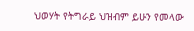ህወሃት የትግራይ ህዝብም ይሁን የመላው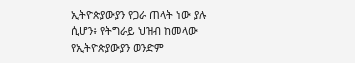ኢትዮጵያውያን የጋራ ጠላት ነው ያሉ ሲሆን፥ የትግራይ ህዝብ ከመላው የኢትዮጵያውያን ወንድም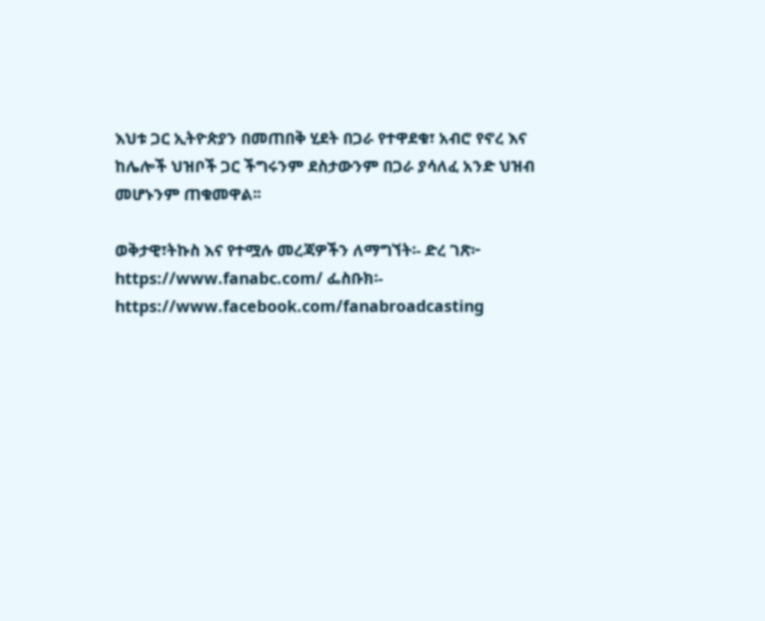እህቱ ጋር ኢትዮጵያን በመጠበቅ ሂደት በጋራ የተዋደቁ፣ አብሮ የኖረ እና ከሌሎች ህዝቦች ጋር ችግሩንም ደስታውንም በጋራ ያሳለፈ አንድ ህዝብ መሆኑንም ጠቁመዋል፡፡

ወቅታዊ፣ትኩስ እና የተሟሉ መረጃዎችን ለማግኘት፡- ድረ ገጽ፦ https://www.fanabc.com/ ፌስቡክ፡- https://www.facebook.com/fanabroadcasting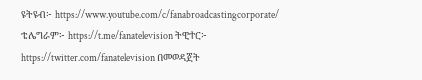ዩትዩብ፦ https://www.youtube.com/c/fanabroadcastingcorporate/ ቴሌግራም፦ https://t.me/fanatelevision ትዊተር፦ https://twitter.com/fanatelevision በመወዳጀት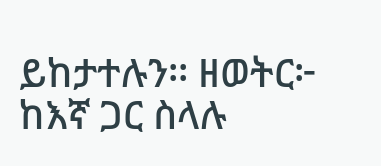ይከታተሉን፡፡ ዘወትር፦ ከእኛ ጋር ስላሉ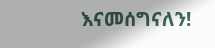እናመሰግናለን!